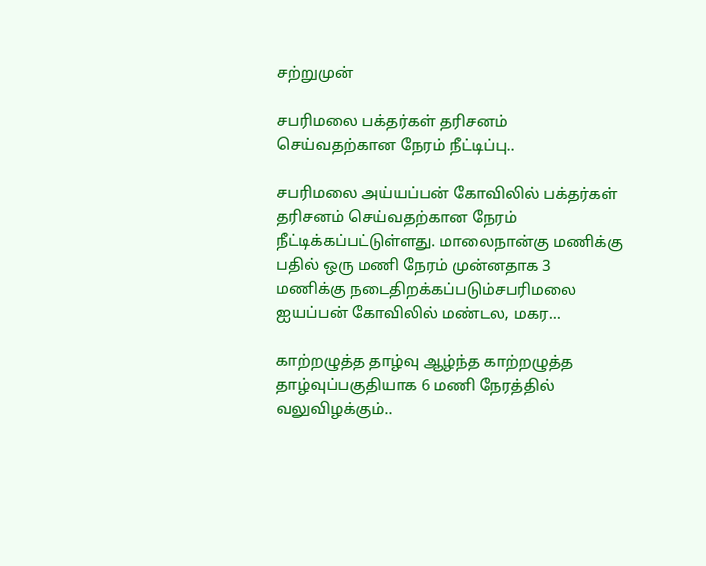சற்றுமுன்

சபரிமலை பக்தர்கள் தரிசனம் செய்வதற்கான நேரம் நீட்டிப்பு..

சபரிமலை அய்யப்பன் கோவிலில் பக்தர்கள் தரிசனம் செய்வதற்கான நேரம் நீட்டிக்கப்பட்டுள்ளது. மாலைநான்கு மணிக்கு பதில் ஒரு மணி நேரம் முன்னதாக 3 மணிக்கு நடைதிறக்கப்படும்சபரிமலை ஐயப்பன் கோவிலில் மண்டல, மகர...

காற்றழுத்த தாழ்வு ஆழ்ந்த காற்றழுத்த தாழ்வுப்பகுதியாக 6 மணி நேரத்தில் வலுவிழக்கும்..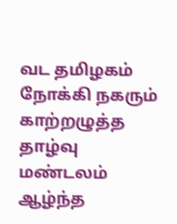வட தமிழகம் நோக்கி நகரும் காற்றழுத்த தாழ்வு மண்டலம் ஆழ்ந்த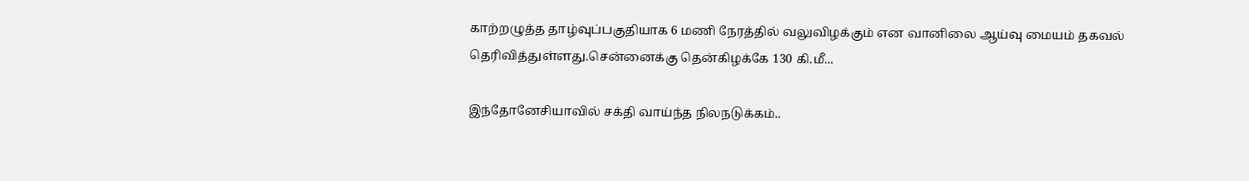காற்றழுத்த தாழ்வுப்பகுதியாக 6 மணி நேரத்தில் வலுவிழக்கும் என வானிலை ஆய்வு மையம் தகவல் தெரிவித்துள்ளது.சென்னைக்கு தென்கிழக்கே 130 கி.மீ...

இந்தோனேசியாவில் சக்தி வாய்ந்த நிலநடுக்கம்..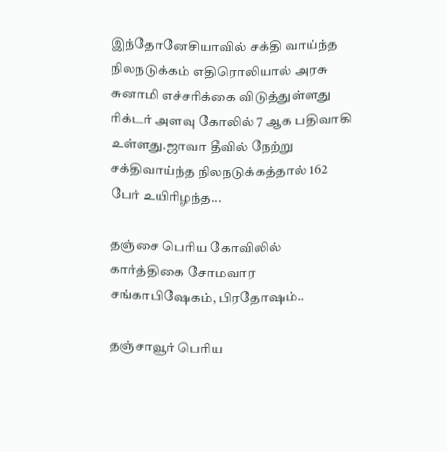இந்தோனேசியாவில் சக்தி வாய்ந்த நிலநடுக்கம் எதிரொலியால் அரசு சுனாமி எச்சரிக்கை விடுத்துள்ளது ரிக்டர் அளவு கோலில் 7 ஆக பதிவாகி உள்ளது.ஜாவா தீவில் நேற்று சக்திவாய்ந்த நிலநடுக்கத்தால் 162 பேர் உயிரிழந்த...

தஞ்சை பெரிய கோவிலில் கார்த்திகை சோமவார சங்காபிஷேகம், பிரதோஷம்..

தஞ்சாவூர் பெரிய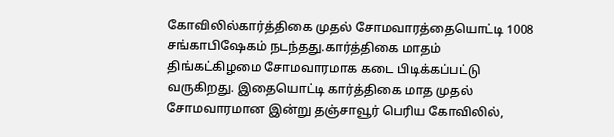கோவிலில்கார்த்திகை முதல் சோமவாரத்தையொட்டி 1008 சங்காபிஷேகம் நடந்தது.கார்த்திகை மாதம் திங்கட்கிழமை சோமவாரமாக கடை பிடிக்கப்பட்டு வருகிறது. இதையொட்டி கார்த்திகை மாத முதல் சோமவாரமான இன்று தஞ்சாவூர் பெரிய கோவிலில்,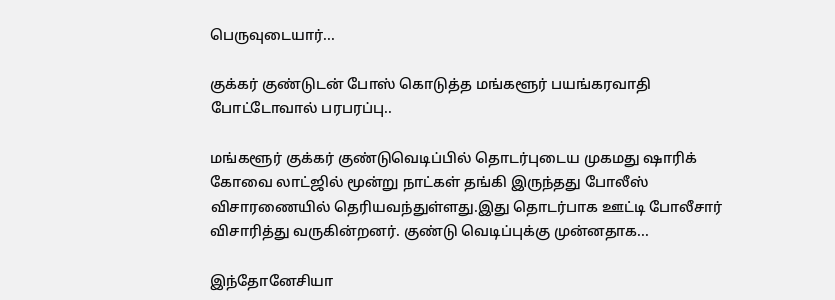பெருவுடையார்...

குக்கர் குண்டுடன் போஸ் கொடுத்த மங்களூர் பயங்கரவாதி போட்டோவால் பரபரப்பு..

மங்களூர் குக்கர் குண்டுவெடிப்பில் தொடர்புடைய முகமது ஷாரிக் கோவை லாட்ஜில் மூன்று நாட்கள் தங்கி இருந்தது போலீஸ் விசாரணையில் தெரியவந்துள்ளது.இது தொடர்பாக ஊட்டி போலீசார் விசாரித்து வருகின்றனர். குண்டு வெடிப்புக்கு முன்னதாக...

இந்தோனேசியா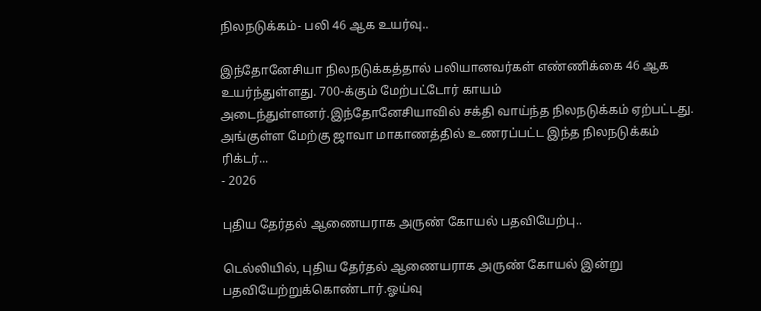நிலநடுக்கம்- பலி 46 ஆக உயர்வு..

இந்தோனேசியா நிலநடுக்கத்தால் பலியானவர்கள் எண்ணிக்கை 46 ஆக உயர்ந்துள்ளது. 700-க்கும் மேற்பட்டோர் காயம் அடைந்துள்ளனர்.இந்தோனேசியாவில் சக்தி வாய்ந்த நிலநடுக்கம் ஏற்பட்டது. அங்குள்ள மேற்கு ஜாவா மாகாணத்தில் உணரப்பட்ட இந்த நிலநடுக்கம் ரிக்டர்...
- 2026

புதிய தேர்தல் ஆணையராக அருண் கோயல் பதவியேற்பு..

டெல்லியில், புதிய தேர்தல் ஆணையராக அருண் கோயல் இன்று பதவியேற்றுக்கொண்டார்.ஓய்வு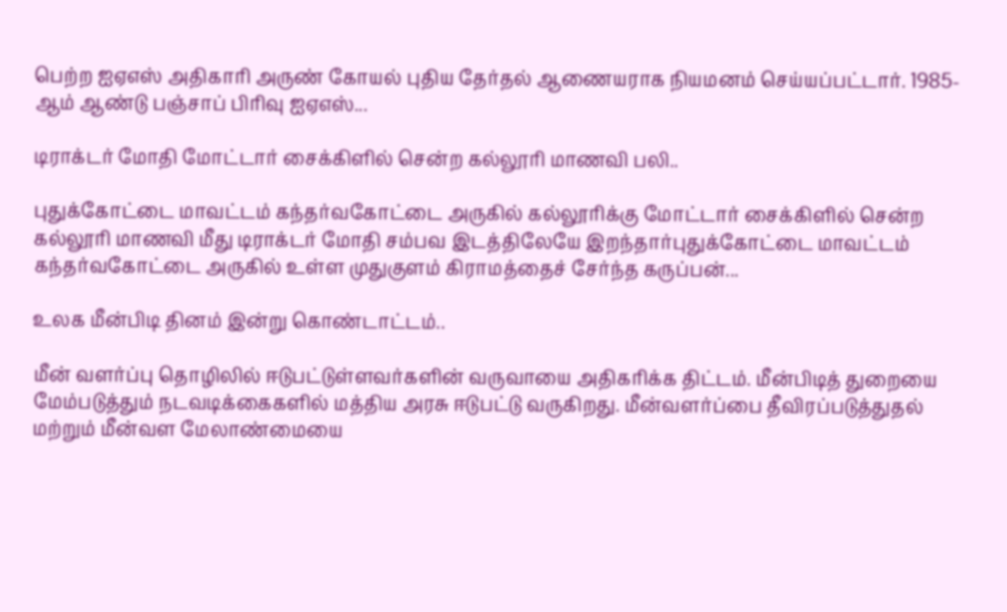பெற்ற ஐஏஎஸ் அதிகாரி அருண் கோயல் புதிய தேர்தல் ஆணையராக நியமனம் செய்யப்பட்டார். 1985-ஆம் ஆண்டு பஞ்சாப் பிரிவு ஐஏஎஸ்...

டிராக்டர் மோதி மோட்டார் சைக்கிளில் சென்ற கல்லூரி மாணவி பலி..

புதுக்கோட்டை மாவட்டம் கந்தர்வகோட்டை அருகில் கல்லூரிக்கு மோட்டார் சைக்கிளில் சென்ற கல்லூரி மாணவி மீது டிராக்டர் மோதி சம்பவ இடத்திலேயே இறந்தார்புதுக்கோட்டை மாவட்டம் கந்தர்வகோட்டை அருகில் உள்ள முதுகுளம் கிராமத்தைச் சேர்ந்த கருப்பன்...

உலக மீன்பிடி தினம் இன்று கொண்டாட்டம்..

மீன் வளர்ப்பு தொழிலில் ஈடுபட்டுள்ளவர்களின் வருவாயை அதிகரிக்க திட்டம். மீன்பிடித் துறையை மேம்படுத்தும் நடவடிக்கைகளில் மத்திய அரசு ஈடுபட்டு வருகிறது. மீன்வளர்ப்பை தீவிரப்படுத்துதல் மற்றும் மீன்வள மேலாண்மையை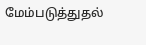மேம்படுத்துதல்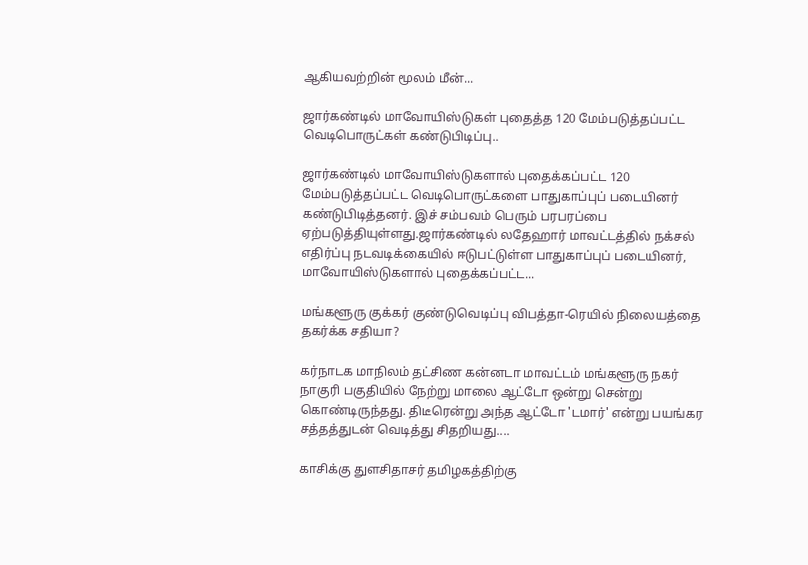ஆகியவற்றின் மூலம் மீன்...

ஜார்கண்டில் மாவோயிஸ்டுகள் புதைத்த 120 மேம்படுத்தப்பட்ட வெடிபொருட்கள் கண்டுபிடிப்பு..

ஜார்கண்டில் மாவோயிஸ்டுகளால் புதைக்கப்பட்ட 120 மேம்படுத்தப்பட்ட வெடிபொருட்களை பாதுகாப்புப் படையினர் கண்டுபிடித்தனர். இச் சம்பவம் பெரும் பரபரப்பை ஏற்படுத்தியுள்ளது.ஜார்கண்டில் லதேஹார் மாவட்டத்தில் நக்சல் எதிர்ப்பு நடவடிக்கையில் ஈடுபட்டுள்ள பாதுகாப்புப் படையினர், மாவோயிஸ்டுகளால் புதைக்கப்பட்ட...

மங்களூரு குக்கர் குண்டுவெடிப்பு விபத்தா-ரெயில் நிலையத்தை தகர்க்க சதியா?

கர்நாடக மாநிலம் தட்சிண கன்னடா மாவட்டம் மங்களூரு நகர் நாகுரி பகுதியில் நேற்று மாலை ஆட்டோ ஒன்று சென்று கொண்டிருந்தது. திடீரென்று அந்த ஆட்டோ 'டமார்' என்று பயங்கர சத்தத்துடன் வெடித்து சிதறியது....

காசிக்கு துளசிதாசர் தமிழகத்திற்கு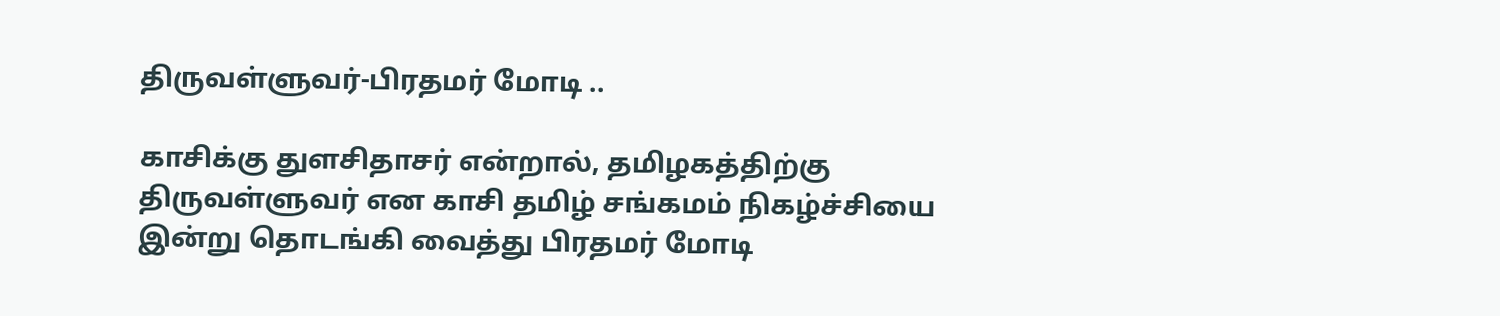திருவள்ளுவர்-பிரதமர் மோடி ..

காசிக்கு துளசிதாசர் என்றால், தமிழகத்திற்கு திருவள்ளுவர் என காசி தமிழ் சங்கமம் நிகழ்ச்சியை இன்று தொடங்கி வைத்து பிரதமர் மோடி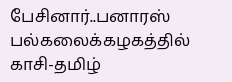பேசினார்..பனாரஸ் பல்கலைக்கழகத்தில் காசி-தமிழ்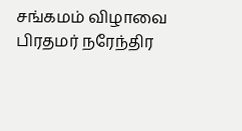சங்கமம் விழாவை பிரதமர் நரேந்திர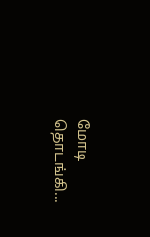மோடி தொடங்கி...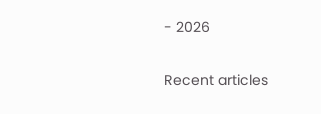- 2026

Recent articles